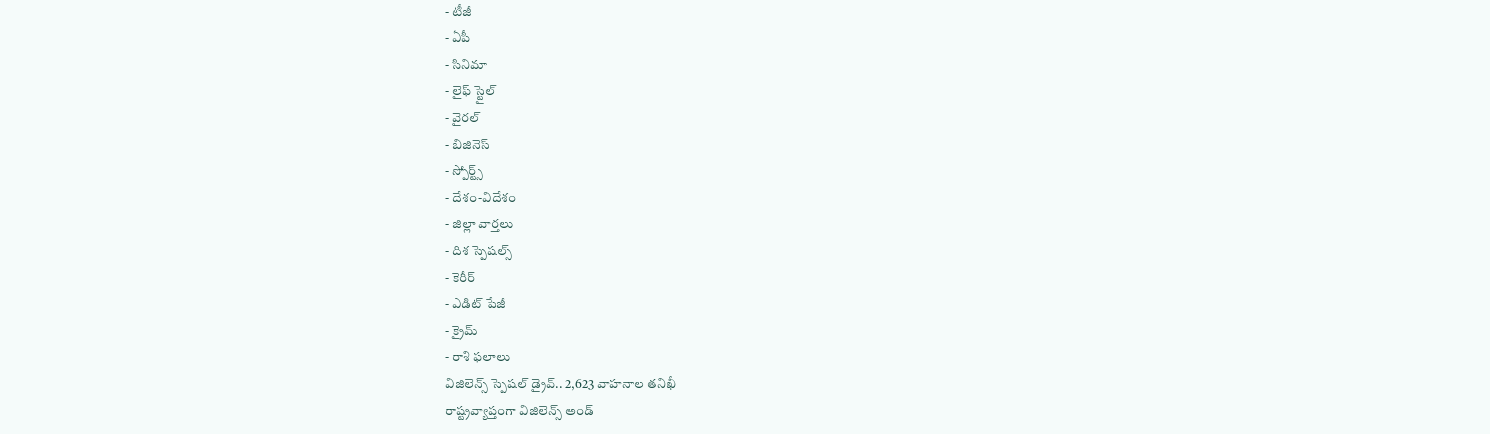- టీజీ
- ఏపీ
- సినిమా
- లైఫ్ స్టైల్
- వైరల్
- బిజినెస్
- స్పోర్ట్స్
- దేశం-విదేశం
- జిల్లా వార్తలు
- దిశ స్పెషల్స్
- కెరీర్
- ఎడిట్ పేజీ
- క్రైమ్
- రాశి ఫలాలు
విజిలెన్స్ స్పెషల్ డ్రైవ్.. 2,623 వాహనాల తనిఖీ
రాష్ట్రవ్యాప్తంగా విజిలెన్స్ అండ్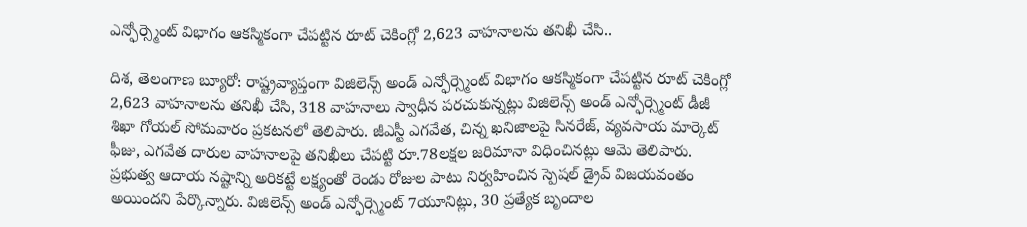ఎన్ఫోర్స్మెంట్ విభాగం ఆకస్మికంగా చేపట్టిన రూట్ చెకింగ్లో 2,623 వాహనాలను తనిఖీ చేసి..

దిశ, తెలంగాణ బ్యూరో: రాష్ట్రవ్యాప్తంగా విజిలెన్స్ అండ్ ఎన్ఫోర్స్మెంట్ విభాగం ఆకస్మికంగా చేపట్టిన రూట్ చెకింగ్లో 2,623 వాహనాలను తనిఖీ చేసి, 318 వాహనాలు స్వాధీన పరచుకున్నట్లు విజిలెన్స్ అండ్ ఎన్ఫోర్స్మెంట్ డీజీ శిఖా గోయల్ సోమవారం ప్రకటనలో తెలిపారు. జీఎస్టీ ఎగవేత, చిన్న ఖనిజాలపై సినరేజ్, వ్యవసాయ మార్కెట్ ఫీజు, ఎగవేత దారుల వాహనాలపై తనిఖీలు చేపట్టి రూ.78లక్షల జరిమానా విధించినట్లు ఆమె తెలిపారు. ప్రభుత్వ ఆదాయ నష్టాన్ని అరికట్టే లక్ష్యంతో రెండు రోజుల పాటు నిర్వహించిన స్పెషల్ డ్రైవ్ విజయవంతం అయిందని పేర్కొన్నారు. విజిలెన్స్ అండ్ ఎన్ఫోర్స్మెంట్ 7యూనిట్లు, 30 ప్రత్యేక బృందాల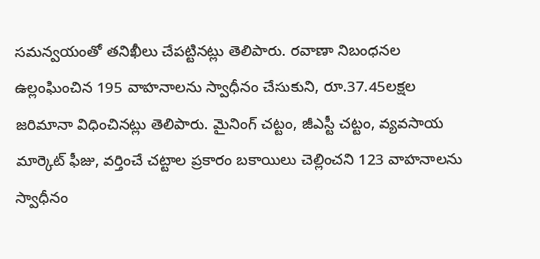సమన్వయంతో తనిఖీలు చేపట్టినట్లు తెలిపారు. రవాణా నిబంధనల ఉల్లంఘించిన 195 వాహనాలను స్వాధీనం చేసుకుని, రూ.37.45లక్షల జరిమానా విధించినట్లు తెలిపారు. మైనింగ్ చట్టం, జీఎస్టీ చట్టం, వ్యవసాయ మార్కెట్ ఫీజు, వర్తించే చట్టాల ప్రకారం బకాయిలు చెల్లించని 123 వాహనాలను స్వాధీనం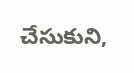చేసుకుని,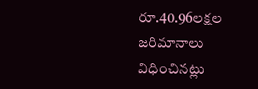రూ.40.96లక్షల జరిమానాలు విధించినట్లు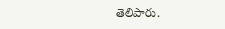తెలిపారు.